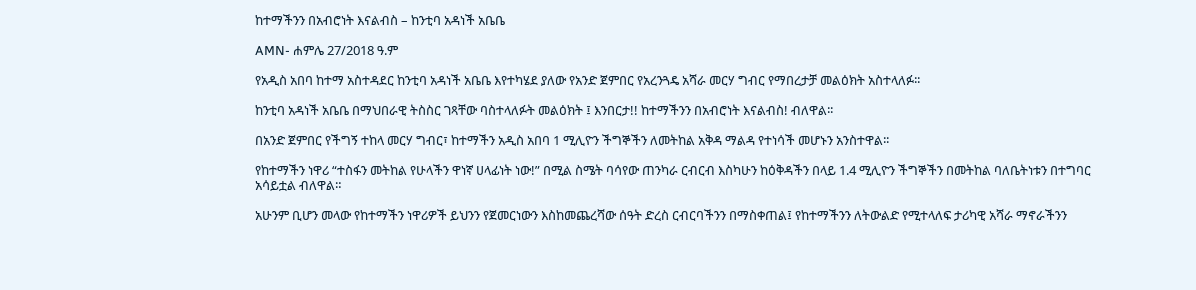ከተማችንን በአብሮነት እናልብስ – ከንቲባ አዳነች አቤቤ

AMN- ሐምሌ 27/2018 ዓ.ም

የአዲስ አበባ ከተማ አስተዳደር ከንቲባ አዳነች አቤቤ እየተካሄደ ያለው የአንድ ጀምበር የአረንጓዴ አሻራ መርሃ ግብር የማበረታቻ መልዕክት አስተላለፉ፡፡

ከንቲባ አዳነች አቤቤ በማህበራዊ ትስስር ገጻቸው ባስተላለፉት መልዕክት ፤ እንበርታ!! ከተማችንን በአብሮነት እናልብስ! ብለዋል፡፡

በአንድ ጀምበር የችግኝ ተከላ መርሃ ግብር፣ ከተማችን አዲስ አበባ 1 ሚሊዮን ችግኞችን ለመትከል አቅዳ ማልዳ የተነሳች መሆኑን አንስተዋል፡፡

የከተማችን ነዋሪ “ተስፋን መትከል የሁላችን ዋነኛ ሀላፊነት ነው!” በሚል ስሜት ባሳየው ጠንካራ ርብርብ እስካሁን ከዕቅዳችን በላይ 1.4 ሚሊዮን ችግኞችን በመትከል ባለቤትነቱን በተግባር አሳይቷል ብለዋል።

አሁንም ቢሆን መላው የከተማችን ነዋሪዎች ይህንን የጀመርነውን እስከመጨረሻው ሰዓት ድረስ ርብርባችንን በማስቀጠል፤ የከተማችንን ለትውልድ የሚተላለፍ ታሪካዊ አሻራ ማኖራችንን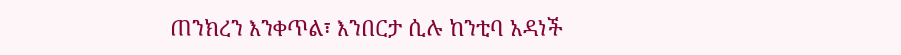ጠንክረን እንቀጥል፣ እንበርታ ሲሉ ከንቲባ አዳነች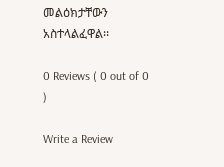መልዕክታቸውን አስተላልፈዋል፡፡

0 Reviews ( 0 out of 0 )

Write a Review